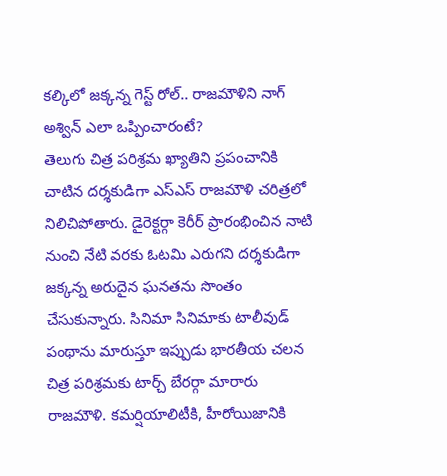కల్కిలో జక్కన్న గెస్ట్ రోల్.. రాజమౌళిని నాగ్ అశ్విన్ ఎలా ఒప్పించారంటే?
తెలుగు చిత్ర పరిశ్రమ ఖ్యాతిని ప్రపంచానికి చాటిన దర్శకుడిగా ఎస్ఎస్ రాజమౌళి చరిత్రలో నిలిచిపోతారు. డైరెక్టర్గా కెరీర్ ప్రారంభించిన నాటి నుంచి నేటి వరకు ఓటమి ఎరుగని దర్శకుడిగా జక్కన్న అరుదైన ఘనతను సొంతం చేసుకున్నారు. సినిమా సినిమాకు టాలీవుడ్ పంథాను మారుస్తూ ఇప్పుడు భారతీయ చలన చిత్ర పరిశ్రమకు టార్చ్ బేరర్గా మారారు రాజమౌళి. కమర్షియాలిటీకి, హీరోయిజానికి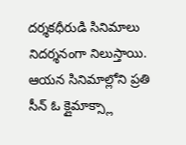దర్శకధీరుడి సినిమాలు నిదర్శనంగా నిలుస్తాయి. ఆయన సినిమాల్లోని ప్రతి సీన్ ఓ క్లైమాక్స్లా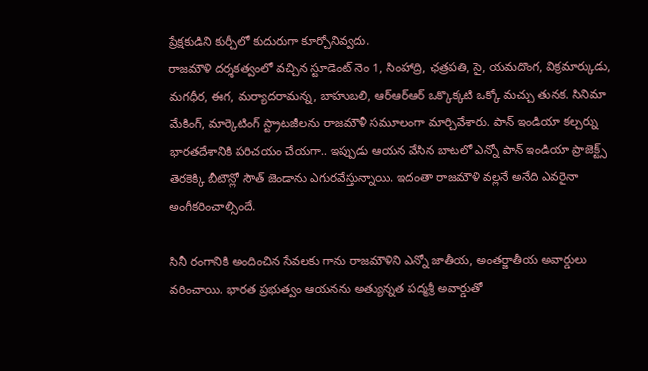ప్రేక్షకుడిని కుర్చీలో కుదురుగా కూర్చోనివ్వదు.
రాజమౌళి దర్శకత్వంలో వచ్చిన స్టూడెంట్ నెం 1, సింహాద్రి, ఛత్రపతి, సై, యమదొంగ, విక్రమార్కుడు, మగధీర, ఈగ, మర్యాదరామన్న, బాహుబలి, ఆర్ఆర్ఆర్ ఒక్కొక్కటి ఒక్కో మచ్చు తునక. సినిమా మేకింగ్, మార్కెటింగ్ స్ట్రాటజీలను రాజమౌళీ సమూలంగా మార్చివేశారు. పాన్ ఇండియా కల్చర్ను భారతదేశానికి పరిచయం చేయగా.. ఇప్పుడు ఆయన వేసిన బాటలో ఎన్నో పాన్ ఇండియా ప్రాజెక్ట్స్ తెరకెక్కి బీటౌన్లో సౌత్ జెండాను ఎగురవేస్తున్నాయి. ఇదంతా రాజమౌళి వల్లనే అనేది ఎవరైనా అంగీకరించాల్సిందే.

సినీ రంగానికి అందించిన సేవలకు గాను రాజమౌళిని ఎన్నో జాతీయ, అంతర్జాతీయ అవార్డులు వరించాయి. భారత ప్రభుత్వం ఆయనను అత్యున్నత పద్మశ్రీ అవార్డుతో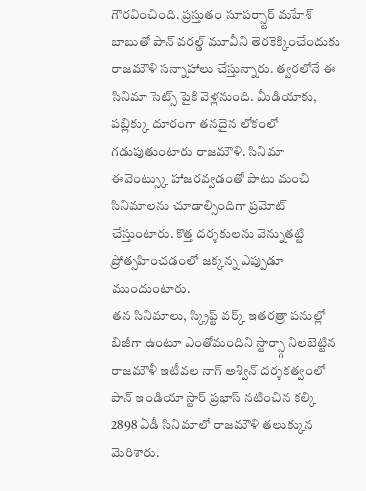గౌరవించింది. ప్రస్తుతం సూపర్స్టార్ మహేశ్ బాబుతో పాన్ వరల్డ్ మూవీని తెరకెక్కించేందుకు రాజమౌళి సన్నాహాలు చేస్తున్నారు. త్వరలోనే ఈ సినిమా సెట్స్ పైకి వెళ్లనుంది. మీడియాకు, పబ్లిక్కు దూరంగా తనదైన లోకంలో గడుపుతుంటారు రాజమౌళి. సినిమా ఈవెంట్స్కు హాజరవ్వడంతో పాటు మంచి సినిమాలను చూడాల్సిందిగా ప్రమోట్ చేస్తుంటారు. కొత్త దర్శకులను వెన్నుతట్టి ప్రోత్సహించడంలో జక్కన్న ఎప్పుడూ ముందుంటారు.
తన సినిమాలు, స్క్రిప్ట్ వర్క్ ఇతరత్రా పనుల్లో బిజీగా ఉంటూ ఎంతోమందిని స్టార్స్గా నిలబెట్టిన రాజమౌళీ ఇటీవల నాగ్ అశ్విన్ దర్శకత్వంలో పాన్ ఇండియా స్టార్ ప్రభాస్ నటించిన కల్కి 2898 ఏడీ సినిమాలో రాజమౌళి తలుక్కున మెరిశారు.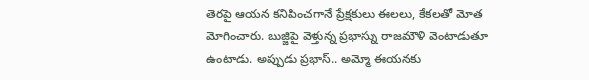తెరపై ఆయన కనిపించగానే ప్రేక్షకులు ఈలలు, కేకలతో మోత మోగించారు. బుజ్జిపై వెళ్తున్న ప్రభాస్ను రాజమౌళి వెంటాడుతూ ఉంటాడు. అప్పుడు ప్రభాస్.. అమ్మో ఈయనకు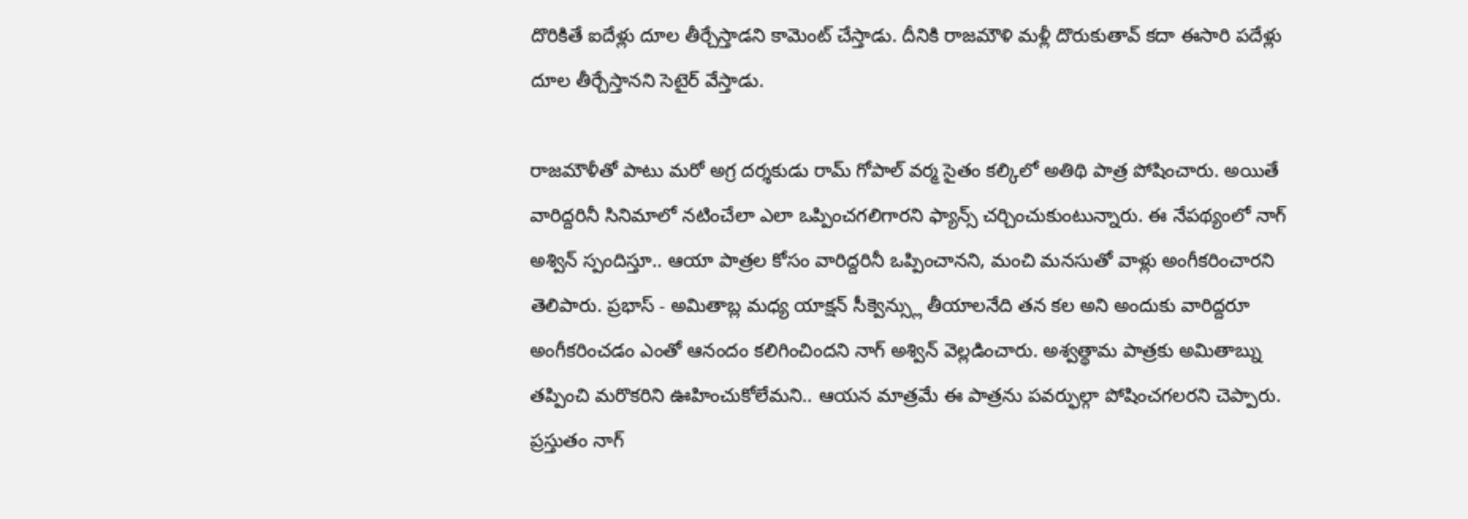దొరికితే ఐదేళ్లు దూల తీర్చేస్తాడని కామెంట్ చేస్తాడు. దీనికి రాజమౌళి మళ్లీ దొరుకుతావ్ కదా ఈసారి పదేళ్లు దూల తీర్చేస్తానని సెటైర్ వేస్తాడు.

రాజమౌళీతో పాటు మరో అగ్ర దర్శకుడు రామ్ గోపాల్ వర్మ సైతం కల్కిలో అతిథి పాత్ర పోషించారు. అయితే వారిద్దరినీ సినిమాలో నటించేలా ఎలా ఒప్పించగలిగారని ఫ్యాన్స్ చర్చించుకుంటున్నారు. ఈ నేపథ్యంలో నాగ్ అశ్విన్ స్పందిస్తూ.. ఆయా పాత్రల కోసం వారిద్దరినీ ఒప్పించానని, మంచి మనసుతో వాళ్లు అంగీకరించారని తెలిపారు. ప్రభాస్ - అమితాబ్ల మధ్య యాక్షన్ సీక్వెన్స్లు తీయాలనేది తన కల అని అందుకు వారిద్దరూ అంగీకరించడం ఎంతో ఆనందం కలిగించిందని నాగ్ అశ్విన్ వెల్లడించారు. అశ్వత్థామ పాత్రకు అమితాబ్ను తప్పించి మరొకరిని ఊహించుకోలేమని.. ఆయన మాత్రమే ఈ పాత్రను పవర్ఫుల్గా పోషించగలరని చెప్పారు. ప్రస్తుతం నాగ్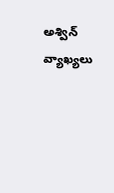అశ్విన్ వ్యాఖ్యలు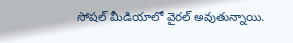సోషల్ మీడియాలో వైరల్ అవుతున్నాయి.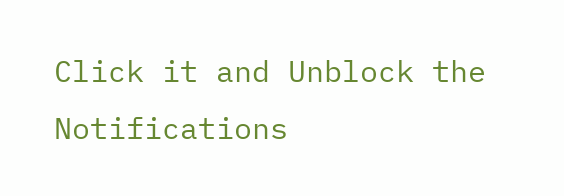Click it and Unblock the Notifications